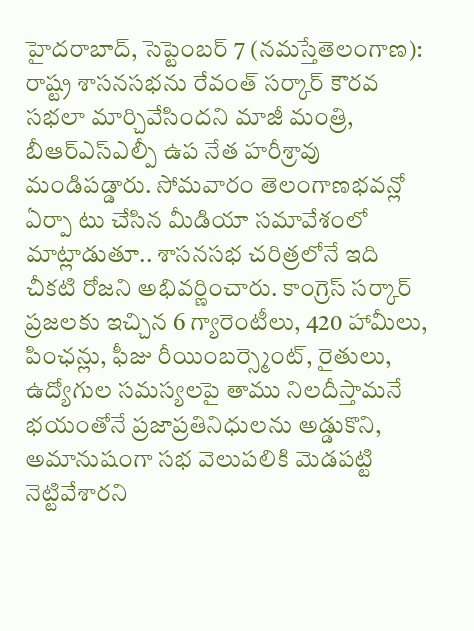హైదరాబాద్, సెప్టెంబర్ 7 (నమస్తేతెలంగాణ): రాష్ట్ర శాసనసభను రేవంత్ సర్కార్ కౌరవ సభలా మార్చివేసిందని మాజీ మంత్రి, బీఆర్ఎస్ఎల్పీ ఉప నేత హరీశ్రావు మండిపడ్డారు. సోమవారం తెలంగాణభవన్లో ఏర్పా టు చేసిన మీడియా సమావేశంలో మాట్లాడుతూ.. శాసనసభ చరిత్రలోనే ఇది చీకటి రోజని అభివర్ణించారు. కాంగ్రెస్ సర్కార్ ప్రజలకు ఇచ్చిన 6 గ్యారెంటీలు, 420 హామీలు, పింఛన్లు, ఫీజు రీయింబర్స్మెంట్, రైతులు, ఉద్యోగుల సమస్యలపై తాము నిలదీస్తామనే భయంతోనే ప్రజాప్రతినిధులను అడ్డుకొని, అమానుషంగా సభ వెలుపలికి మెడపట్టి నెట్టివేశారని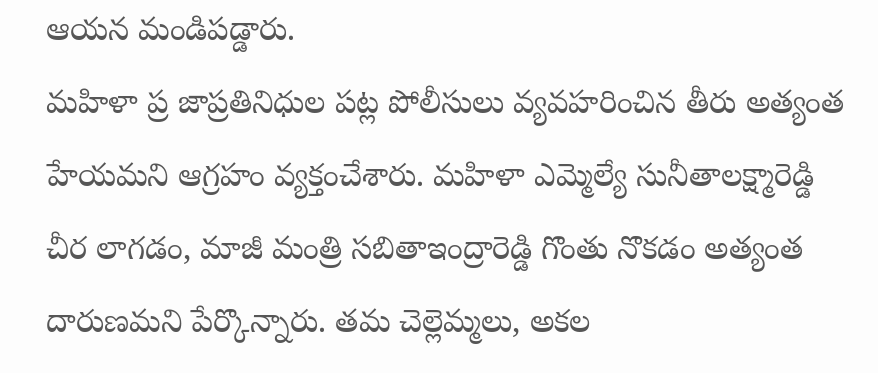ఆయన మండిపడ్డారు.
మహిళా ప్ర జాప్రతినిధుల పట్ల పోలీసులు వ్యవహరించిన తీరు అత్యంత హేయమని ఆగ్రహం వ్యక్తంచేశారు. మహిళా ఎమ్మెల్యే సునీతాలక్ష్మారెడ్డి చీర లాగడం, మాజీ మంత్రి సబితాఇంద్రారెడ్డి గొంతు నొకడం అత్యంత దారుణమని పేర్కొన్నారు. తమ చెల్లెమ్మలు, అకల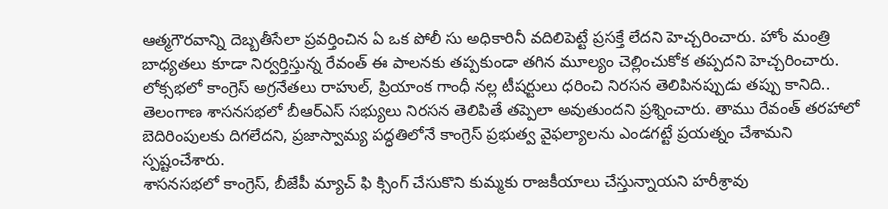ఆత్మగౌరవాన్ని దెబ్బతీసేలా ప్రవర్తించిన ఏ ఒక పోలీ సు అధికారినీ వదిలిపెట్టే ప్రసక్తే లేదని హెచ్చరించారు. హోం మంత్రి బాధ్యతలు కూడా నిర్వర్తిస్తున్న రేవంత్ ఈ పాలనకు తప్పకుండా తగిన మూల్యం చెల్లించుకోక తప్పదని హెచ్చరించారు.
లోక్సభలో కాంగ్రెస్ అగ్రనేతలు రాహుల్, ప్రియాంక గాంధీ నల్ల టీషర్టులు ధరించి నిరసన తెలిపినప్పుడు తప్పు కానిది.. తెలంగాణ శాసనసభలో బీఆర్ఎస్ సభ్యులు నిరసన తెలిపితే తప్పెలా అవుతుందని ప్రశ్నించారు. తాము రేవంత్ తరహాలో బెదిరింపులకు దిగలేదని, ప్రజాస్వామ్య పద్ధతిలోనే కాంగ్రెస్ ప్రభుత్వ వైఫల్యాలను ఎండగట్టే ప్రయత్నం చేశామని స్పష్టంచేశారు.
శాసనసభలో కాంగ్రెస్, బీజేపీ మ్యాచ్ ఫి క్సింగ్ చేసుకొని కుమ్మకు రాజకీయాలు చేస్తున్నాయని హరీశ్రావు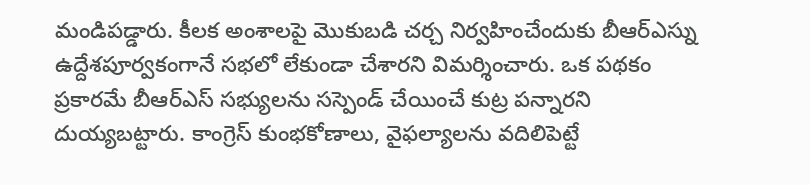మండిపడ్డారు. కీలక అంశాలపై మొకుబడి చర్చ నిర్వహించేందుకు బీఆర్ఎస్ను ఉద్దేశపూర్వకంగానే సభలో లేకుండా చేశారని విమర్శించారు. ఒక పథకం ప్రకారమే బీఆర్ఎస్ సభ్యులను సస్పెండ్ చేయించే కుట్ర పన్నారని దుయ్యబట్టారు. కాంగ్రెస్ కుంభకోణాలు, వైఫల్యాలను వదిలిపెట్టే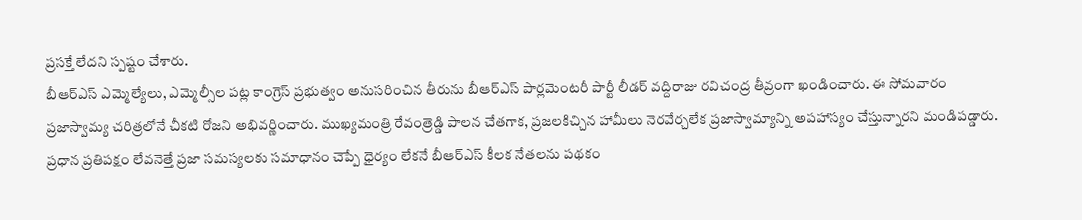ప్రసక్తే లేదని స్పష్టం చేశారు.
బీఆర్ఎస్ ఎమ్మెల్యేలు, ఎమ్మెల్సీల పట్ల కాంగ్రెస్ ప్రభుత్వం అనుసరించిన తీరును బీఆర్ఎస్ పార్లమెంటరీ పార్టీ లీడర్ వద్దిరాజు రవిచంద్ర తీవ్రంగా ఖండించారు. ఈ సోమవారం ప్రజాస్వామ్య చరిత్రలోనే చీకటి రోజని అభివర్ణించారు. ముఖ్యమంత్రి రేవంత్రెడ్డి పాలన చేతగాక, ప్రజలకిచ్చిన హామీలు నెరవేర్చలేక ప్రజాస్వామ్యాన్ని అపహాస్యం చేస్తున్నారని మండిపడ్డారు. ప్రధాన ప్రతిపక్షం లేవనెత్తే ప్రజా సమస్యలకు సమాధానం చెప్పే ధైర్యం లేకనే బీఆర్ఎస్ కీలక నేతలను పథకం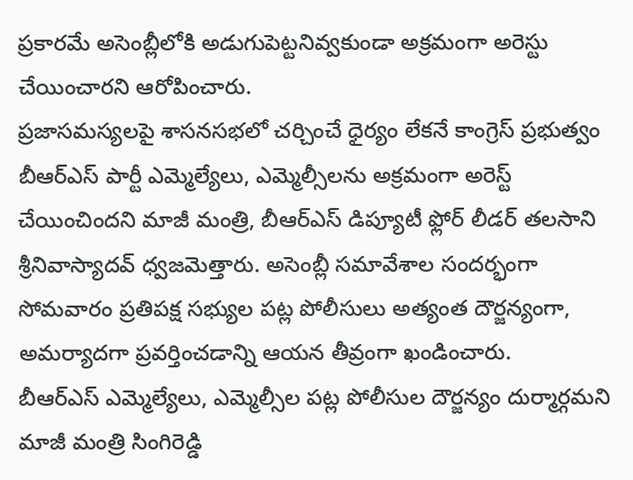ప్రకారమే అసెంబ్లీలోకి అడుగుపెట్టనివ్వకుండా అక్రమంగా అరెస్టు చేయించారని ఆరోపించారు.
ప్రజాసమస్యలపై శాసనసభలో చర్చించే ధైర్యం లేకనే కాంగ్రెస్ ప్రభుత్వం బీఆర్ఎస్ పార్టీ ఎమ్మెల్యేలు, ఎమ్మెల్సీలను అక్రమంగా అరెస్ట్ చేయించిందని మాజీ మంత్రి, బీఆర్ఎస్ డిప్యూటీ ఫ్లోర్ లీడర్ తలసాని శ్రీనివాస్యాదవ్ ధ్వజమెత్తారు. అసెంబ్లీ సమావేశాల సందర్భంగా సోమవారం ప్రతిపక్ష సభ్యుల పట్ల పోలీసులు అత్యంత దౌర్జన్యంగా, అమర్యాదగా ప్రవర్తించడాన్ని ఆయన తీవ్రంగా ఖండించారు.
బీఆర్ఎస్ ఎమ్మెల్యేలు, ఎమ్మెల్సీల పట్ల పోలీసుల దౌర్జన్యం దుర్మార్గమని మాజీ మంత్రి సింగిరెడ్డి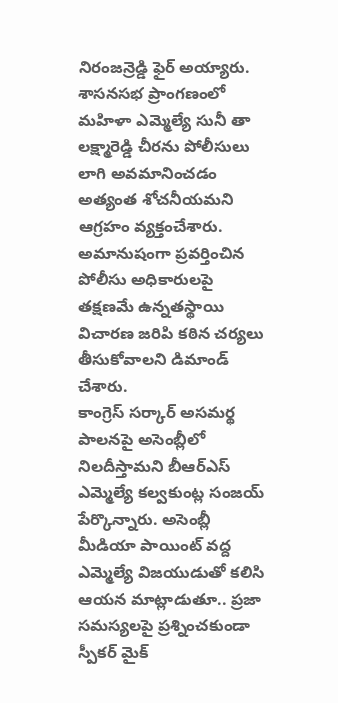నిరంజన్రెడ్డి ఫైర్ అయ్యారు. శాసనసభ ప్రాంగణంలో మహిళా ఎమ్మెల్యే సునీ తా లక్ష్మారెడ్డి చీరను పోలీసులు లాగి అవమానించడం అత్యంత శోచనీయమని ఆగ్రహం వ్యక్తంచేశారు. అమానుషంగా ప్రవర్తించిన పోలీసు అధికారులపై తక్షణమే ఉన్నతస్థాయి విచారణ జరిపి కఠిన చర్యలు తీసుకోవాలని డిమాండ్ చేశారు.
కాంగ్రెస్ సర్కార్ అసమర్థ పాలనపై అసెంబ్లీలో నిలదీస్తామని బీఆర్ఎస్ ఎమ్మెల్యే కల్వకుంట్ల సంజయ్ పేర్కొన్నారు. అసెంబ్లీ మీడియా పాయింట్ వద్ద ఎమ్మెల్యే విజయుడుతో కలిసి ఆయన మాట్లాడుతూ.. ప్రజా సమస్యలపై ప్రశ్నించకుండా స్పీకర్ మైక్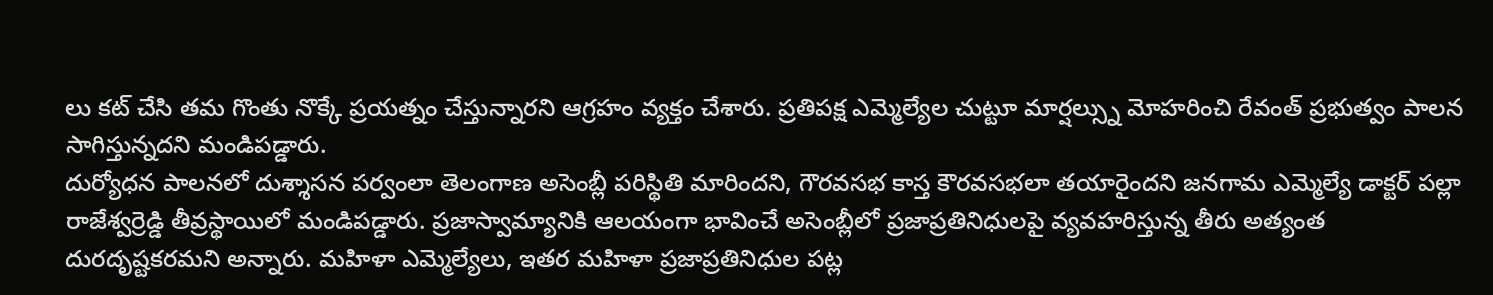లు కట్ చేసి తమ గొంతు నొక్కే ప్రయత్నం చేస్తున్నారని ఆగ్రహం వ్యక్తం చేశారు. ప్రతిపక్ష ఎమ్మెల్యేల చుట్టూ మార్షల్స్ను మోహరించి రేవంత్ ప్రభుత్వం పాలన సాగిస్తున్నదని మండిపడ్డారు.
దుర్యోధన పాలనలో దుశ్శాసన పర్వంలా తెలంగాణ అసెంబ్లీ పరిస్థితి మారిందని, గౌరవసభ కాస్త కౌరవసభలా తయారైందని జనగామ ఎమ్మెల్యే డాక్టర్ పల్లా రాజేశ్వర్రెడ్డి తీవ్రస్థాయిలో మండిపడ్డారు. ప్రజాస్వామ్యానికి ఆలయంగా భావించే అసెంబ్లీలో ప్రజాప్రతినిధులపై వ్యవహరిస్తున్న తీరు అత్యంత దురదృష్టకరమని అన్నారు. మహిళా ఎమ్మెల్యేలు, ఇతర మహిళా ప్రజాప్రతినిధుల పట్ల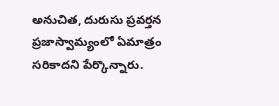అనుచిత, దురుసు ప్రవర్తన ప్రజాస్వామ్యంలో ఏమాత్రం సరికాదని పేర్కొన్నారు.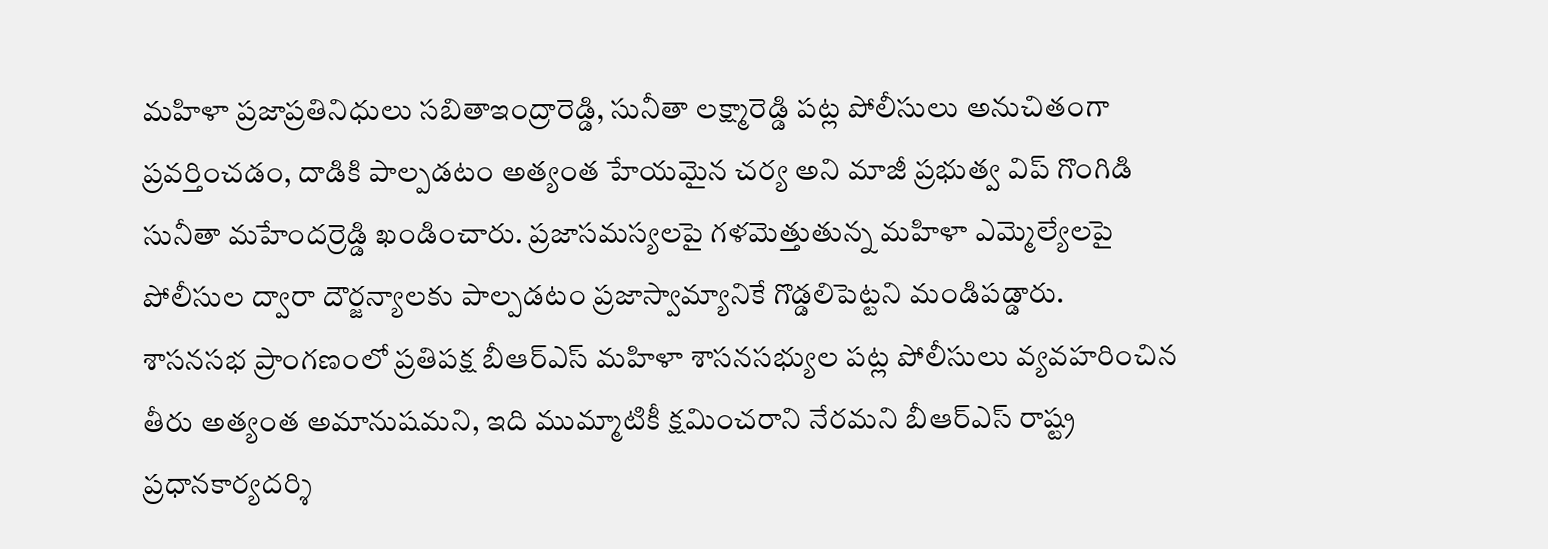మహిళా ప్రజాప్రతినిధులు సబితాఇంద్రారెడ్డి, సునీతా లక్ష్మారెడ్డి పట్ల పోలీసులు అనుచితంగా ప్రవర్తించడం, దాడికి పాల్పడటం అత్యంత హేయమైన చర్య అని మాజీ ప్రభుత్వ విప్ గొంగిడి సునీతా మహేందర్రెడ్డి ఖండించారు. ప్రజాసమస్యలపై గళమెత్తుతున్న మహిళా ఎమ్మెల్యేలపై పోలీసుల ద్వారా దౌర్జన్యాలకు పాల్పడటం ప్రజాస్వామ్యానికే గొడ్డలిపెట్టని మండిపడ్డారు.
శాసనసభ ప్రాంగణంలో ప్రతిపక్ష బీఆర్ఎస్ మహిళా శాసనసభ్యుల పట్ల పోలీసులు వ్యవహరించిన తీరు అత్యంత అమానుషమని, ఇది ముమ్మాటికీ క్షమించరాని నేరమని బీఆర్ఎస్ రాష్ట్ర ప్రధానకార్యదర్శి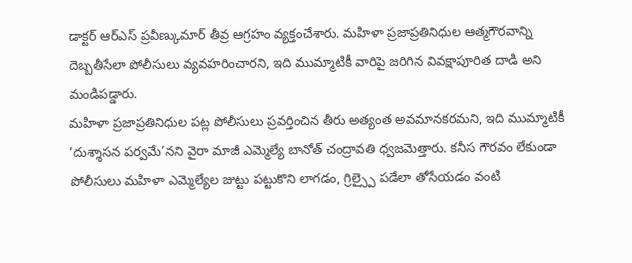డాక్టర్ ఆర్ఎస్ ప్రవీణ్కుమార్ తీవ్ర ఆగ్రహం వ్యక్తంచేశారు. మహిళా ప్రజాప్రతినిధుల ఆత్మగౌరవాన్ని దెబ్బతీసేలా పోలీసులు వ్యవహరించారని, ఇది ముమ్మాటికీ వారిపై జరిగిన వివక్షాపూరిత దాడి అని మండిపడ్డారు.
మహిళా ప్రజాప్రతినిధుల పట్ల పోలీసులు ప్రవర్తించిన తీరు అత్యంత అవమానకరమని, ఇది ముమ్మాటికీ ‘దుశ్శాసన పర్వమే’నని వైరా మాజీ ఎమ్మెల్యే బానోత్ చంద్రావతి ధ్వజమెత్తారు. కనీస గౌరవం లేకుండా పోలీసులు మహిళా ఎమ్మెల్యేల జుట్టు పట్టుకొని లాగడం, గ్రిల్స్పై పడేలా తోసేయడం వంటి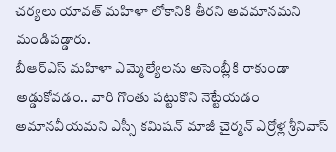చర్యలు యావత్ మహిళా లోకానికి తీరని అవమానమని మండిపడ్డారు.
బీఆర్ఎస్ మహిళా ఎమ్మెల్యేలను అసెంబ్లీకి రాకుండా అడ్డుకోవడం.. వారి గొంతు పట్టుకొని నెట్టేయడం అమానవీయమని ఎస్సీ కమిషన్ మాజీ చైర్మన్ ఎర్రోళ్ల శ్రీనివాస్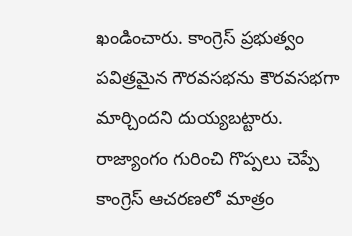ఖండించారు. కాంగ్రెస్ ప్రభుత్వం పవిత్రమైన గౌరవసభను కౌరవసభగా మార్చిందని దుయ్యబట్టారు. రాజ్యాంగం గురించి గొప్పలు చెప్పే కాంగ్రెస్ ఆచరణలో మాత్రం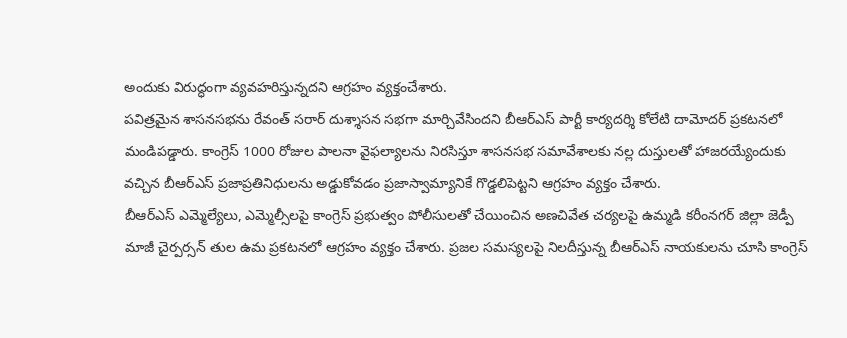అందుకు విరుద్ధంగా వ్యవహరిస్తున్నదని ఆగ్రహం వ్యక్తంచేశారు.
పవిత్రమైన శాసనసభను రేవంత్ సరార్ దుశ్శాసన సభగా మార్చివేసిందని బీఆర్ఎస్ పార్టీ కార్యదర్శి కోలేటి దామోదర్ ప్రకటనలో మండిపడ్డారు. కాంగ్రెస్ 1000 రోజుల పాలనా వైఫల్యాలను నిరసిస్తూ శాసనసభ సమావేశాలకు నల్ల దుస్తులతో హాజరయ్యేందుకు వచ్చిన బీఆర్ఎస్ ప్రజాప్రతినిధులను అడ్డుకోవడం ప్రజాస్వామ్యానికే గొడ్డలిపెట్టని ఆగ్రహం వ్యక్తం చేశారు.
బీఆర్ఎస్ ఎమ్మెల్యేలు, ఎమ్మెల్సీలపై కాంగ్రెస్ ప్రభుత్వం పోలీసులతో చేయించిన అణచివేత చర్యలపై ఉమ్మడి కరీంనగర్ జిల్లా జెడ్పీ మాజీ చైర్పర్సన్ తుల ఉమ ప్రకటనలో ఆగ్రహం వ్యక్తం చేశారు. ప్రజల సమస్యలపై నిలదీస్తున్న బీఆర్ఎస్ నాయకులను చూసి కాంగ్రెస్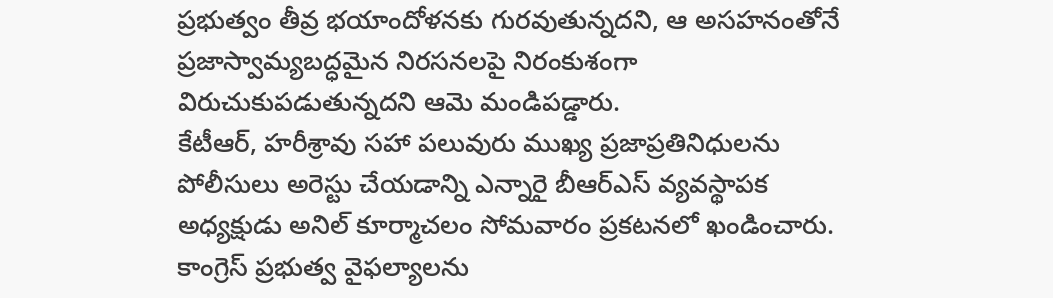ప్రభుత్వం తీవ్ర భయాందోళనకు గురవుతున్నదని, ఆ అసహనంతోనే ప్రజాస్వామ్యబద్ధమైన నిరసనలపై నిరంకుశంగా విరుచుకుపడుతున్నదని ఆమె మండిపడ్డారు.
కేటీఆర్, హరీశ్రావు సహా పలువురు ముఖ్య ప్రజాప్రతినిధులను పోలీసులు అరెస్టు చేయడాన్ని ఎన్నారై బీఆర్ఎస్ వ్యవస్థాపక అధ్యక్షుడు అనిల్ కూర్మాచలం సోమవారం ప్రకటనలో ఖండించారు. కాంగ్రెస్ ప్రభుత్వ వైఫల్యాలను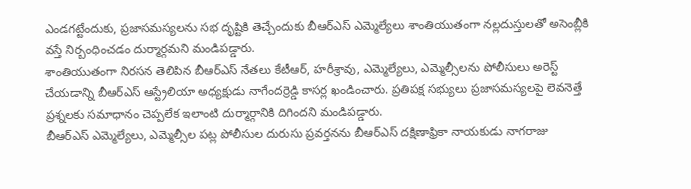ఎండగట్టేందుకు, ప్రజాసమస్యలను సభ దృష్టికి తెచ్చేందుకు బీఆర్ఎస్ ఎమ్మెల్యేలు శాంతియుతంగా నల్లదుస్తులతో అసెంబ్లీకి వస్తే నిర్బంధించడం దుర్మార్గమని మండిపడ్డారు.
శాంతియుతంగా నిరసన తెలిపిన బీఆర్ఎస్ నేతలు కేటీఆర్, హరీశ్రావు, ఎమ్మెల్యేలు, ఎమ్మెల్సీలను పోలీసులు అరెస్ట్ చేయడాన్ని బీఆర్ఎస్ ఆస్ట్రేలియా అధ్యక్షుడు నాగేందర్రెడ్డి కాసర్ల ఖండించారు. ప్రతిపక్ష సభ్యులు ప్రజాసమస్యలపై లెవనెత్తే ప్రశ్నలకు సమాధానం చెప్పలేక ఇలాంటి దుర్మార్గానికి దిగిందని మండిపడ్డారు.
బీఆర్ఎస్ ఎమ్మెల్యేలు, ఎమ్మెల్సీల పట్ల పోలీసుల దురుసు ప్రవర్తనను బీఆర్ఎస్ దక్షిణాఫ్రికా నాయకుడు నాగరాజు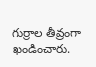గుర్రాల తీవ్రంగా ఖండించారు.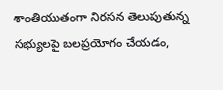శాంతియుతంగా నిరసన తెలుపుతున్న సభ్యులపై బలప్రయోగం చేయడం,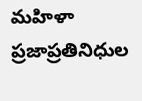మహిళా ప్రజాప్రతినిధుల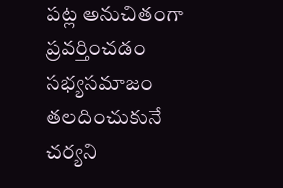పట్ల అనుచితంగా ప్రవర్తించడం సభ్యసమాజం తలదించుకునే చర్యని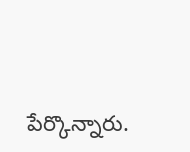పేర్కొన్నారు.